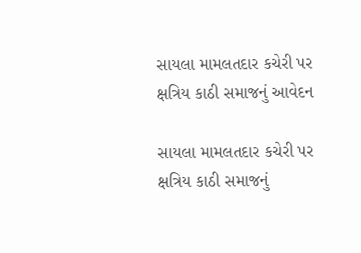સાયલા મામલતદાર કચેરી પર ક્ષત્રિય કાઠી સમાજનું આવેદન

સાયલા મામલતદાર કચેરી પર ક્ષત્રિય કાઠી સમાજનું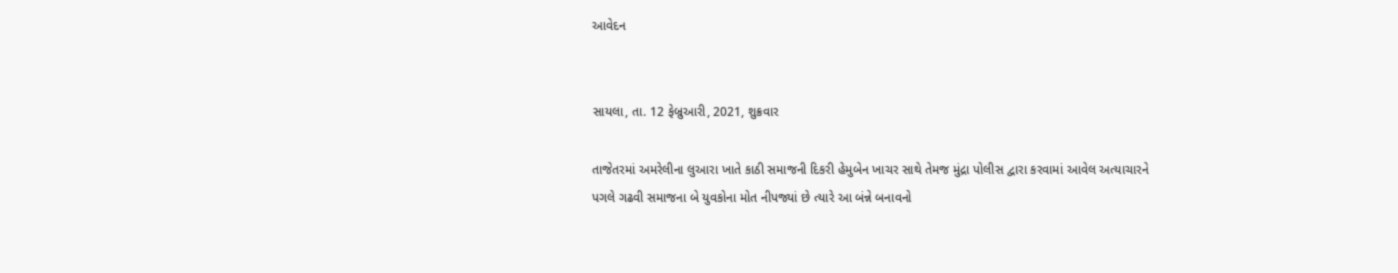આવેદન


સાયલા, તા. 12 ફેબ્રુઆરી, 2021, શુક્રવાર

તાજેતરમાં અમરેલીના લુઆરા ખાતે કાઠી સમાજની દિકરી હેમુબેન ખાચર સાથે તેમજ મુંદ્રા પોલીસ દ્વારા કરવામાં આવેલ અત્યાચારને પગલે ગઢવી સમાજના બે યુવકોના મોત નીપજ્યાં છે ત્યારે આ બંન્ને બનાવનો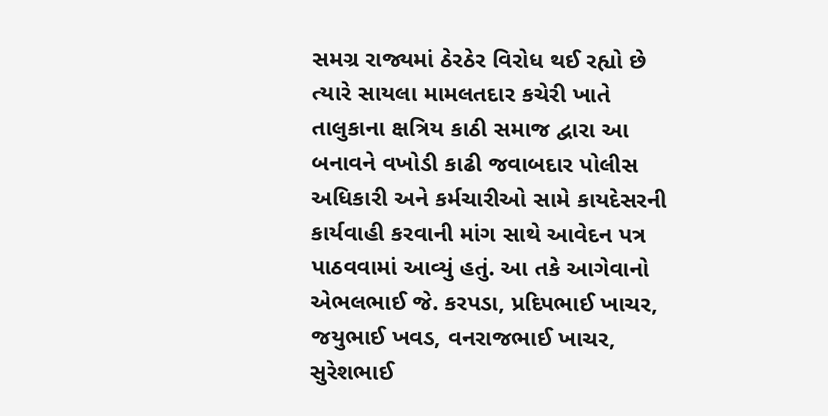સમગ્ર રાજ્યમાં ઠેરઠેર વિરોધ થઈ રહ્યો છે ત્યારે સાયલા મામલતદાર કચેરી ખાતે તાલુકાના ક્ષત્રિય કાઠી સમાજ દ્વારા આ બનાવને વખોડી કાઢી જવાબદાર પોલીસ અધિકારી અને કર્મચારીઓ સામે કાયદેસરની કાર્યવાહી કરવાની માંગ સાથે આવેદન પત્ર પાઠવવામાં આવ્યું હતું. આ તકે આગેવાનો એભલભાઈ જે. કરપડા, પ્રદિપભાઈ ખાચર, જયુભાઈ ખવડ, વનરાજભાઈ ખાચર, સુરેશભાઈ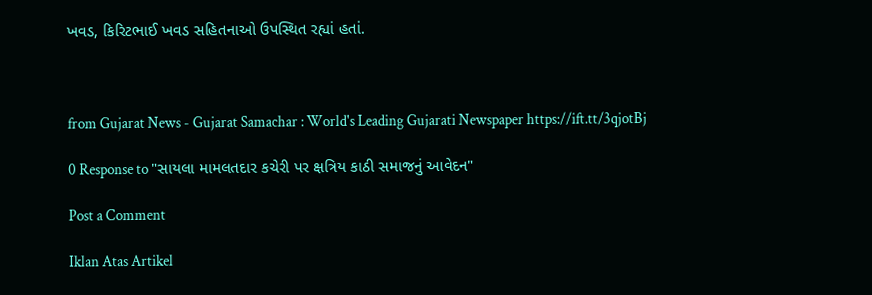ખવડ, કિરિટભાઈ ખવડ સહિતનાઓ ઉપસ્થિત રહ્યાં હતાં.



from Gujarat News - Gujarat Samachar : World's Leading Gujarati Newspaper https://ift.tt/3qjotBj

0 Response to "સાયલા મામલતદાર કચેરી પર ક્ષત્રિય કાઠી સમાજનું આવેદન"

Post a Comment

Iklan Atas Artikel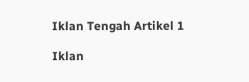Iklan Tengah Artikel 1

Iklan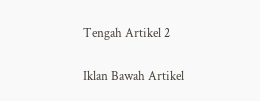Tengah Artikel 2

Iklan Bawah Artikel